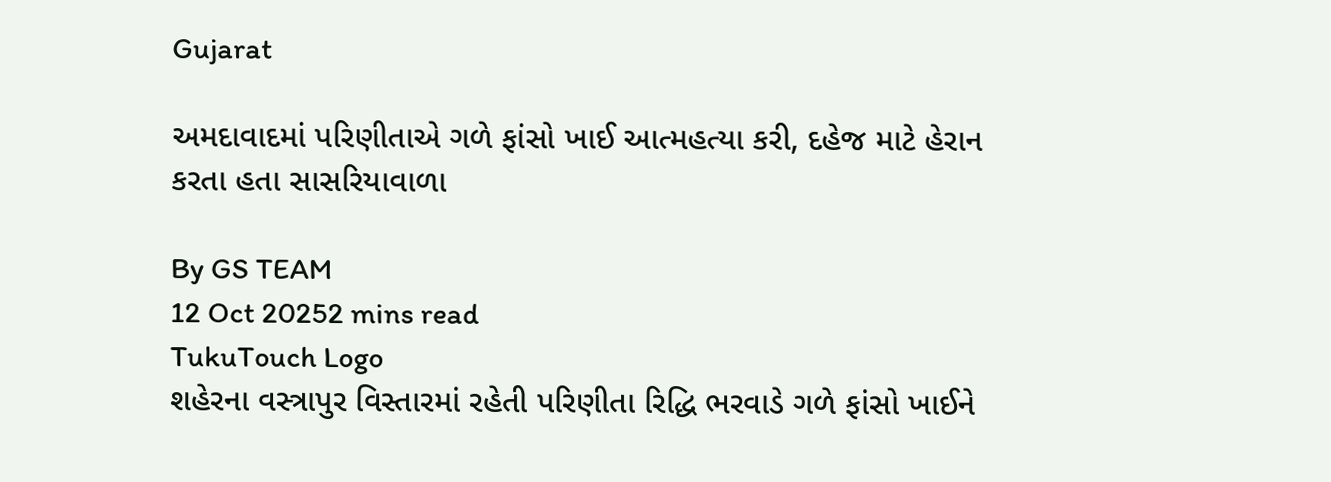Gujarat

અમદાવાદમાં પરિણીતાએ ગળે ફાંસો ખાઈ આત્મહત્યા કરી, દહેજ માટે હેરાન કરતા હતા સાસરિયાવાળા

By GS TEAM
12 Oct 20252 mins read
TukuTouch Logo
શહેરના વસ્ત્રાપુર વિસ્તારમાં રહેતી પરિણીતા રિદ્ધિ ભરવાડે ગળે ફાંસો ખાઈને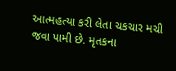આત્મહત્યા કરી લેતા ચકચાર મચી જવા પામી છે. મૃતકના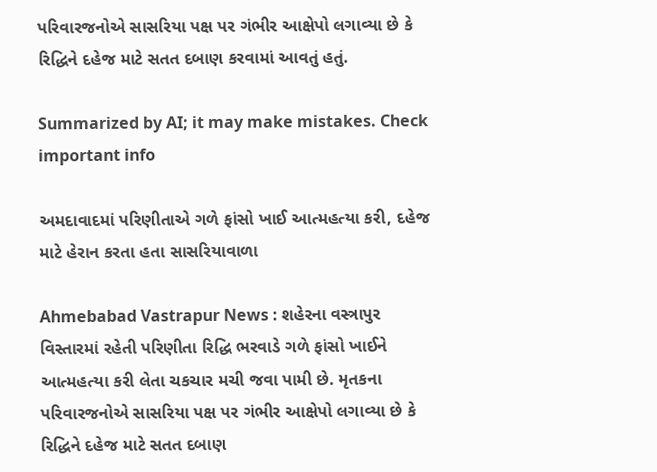પરિવારજનોએ સાસરિયા પક્ષ પર ગંભીર આક્ષેપો લગાવ્યા છે કે રિદ્ધિને દહેજ માટે સતત દબાણ કરવામાં આવતું હતું.

Summarized by AI; it may make mistakes. Check important info

અમદાવાદમાં પરિણીતાએ ગળે ફાંસો ખાઈ આત્મહત્યા કરી, દહેજ માટે હેરાન કરતા હતા સાસરિયાવાળા

Ahmebabad Vastrapur News : શહેરના વસ્ત્રાપુર વિસ્તારમાં રહેતી પરિણીતા રિદ્ધિ ભરવાડે ગળે ફાંસો ખાઈને આત્મહત્યા કરી લેતા ચકચાર મચી જવા પામી છે. મૃતકના પરિવારજનોએ સાસરિયા પક્ષ પર ગંભીર આક્ષેપો લગાવ્યા છે કે રિદ્ધિને દહેજ માટે સતત દબાણ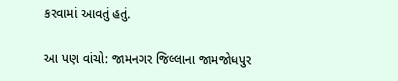કરવામાં આવતું હતું.

આ પણ વાંચો: જામનગર જિલ્લાના જામજોધપુર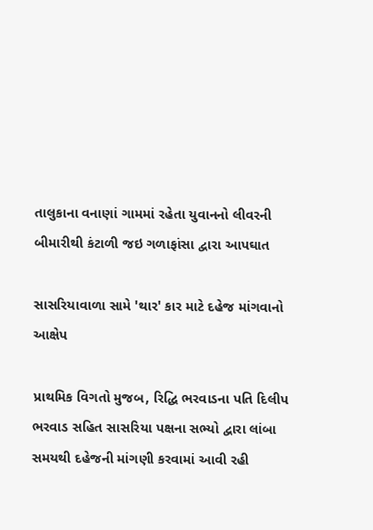તાલુકાના વનાણાં ગામમાં રહેતા યુવાનનો લીવરની બીમારીથી કંટાળી જઇ ગળાફાંસા દ્વારા આપઘાત

સાસરિયાવાળા સામે 'થાર' કાર માટે દહેજ માંગવાનો આક્ષેપ

પ્રાથમિક વિગતો મુજબ, રિદ્ધિ ભરવાડના પતિ દિલીપ ભરવાડ સહિત સાસરિયા પક્ષના સભ્યો દ્વારા લાંબા સમયથી દહેજની માંગણી કરવામાં આવી રહી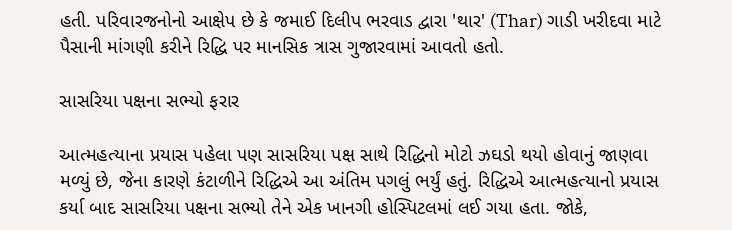હતી. પરિવારજનોનો આક્ષેપ છે કે જમાઈ દિલીપ ભરવાડ દ્વારા 'થાર' (Thar) ગાડી ખરીદવા માટે પૈસાની માંગણી કરીને રિદ્ધિ પર માનસિક ત્રાસ ગુજારવામાં આવતો હતો.

સાસરિયા પક્ષના સભ્યો ફરાર

આત્મહત્યાના પ્રયાસ પહેલા પણ સાસરિયા પક્ષ સાથે રિદ્ધિનો મોટો ઝઘડો થયો હોવાનું જાણવા મળ્યું છે, જેના કારણે કંટાળીને રિદ્ધિએ આ અંતિમ પગલું ભર્યું હતું. રિદ્ધિએ આત્મહત્યાનો પ્રયાસ કર્યા બાદ સાસરિયા પક્ષના સભ્યો તેને એક ખાનગી હોસ્પિટલમાં લઈ ગયા હતા. જોકે,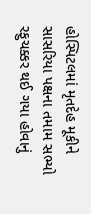હોસ્પિટલમાં મૃતદેહ મૂકીને સાસરિયા પક્ષના તમામ સભ્યો રફુચક્કર થઈ ગયા હોવાનું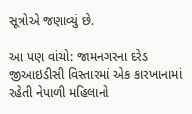સૂત્રોએ જણાવ્યું છે.

આ પણ વાંચો: જામનગરના દરેડ જીઆઇડીસી વિસ્તારમાં એક કારખાનામાં રહેતી નેપાળી મહિલાનો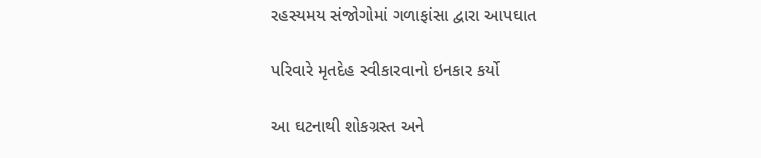રહસ્યમય સંજોગોમાં ગળાફાંસા દ્વારા આપઘાત

પરિવારે મૃતદેહ સ્વીકારવાનો ઇનકાર કર્યો

આ ઘટનાથી શોકગ્રસ્ત અને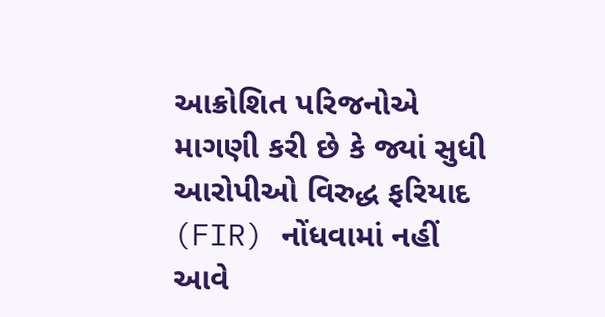આક્રોશિત પરિજનોએ માગણી કરી છે કે જ્યાં સુધી આરોપીઓ વિરુદ્ધ ફરિયાદ (FIR) નોંધવામાં નહીં આવે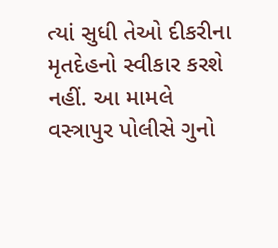ત્યાં સુધી તેઓ દીકરીના મૃતદેહનો સ્વીકાર કરશે નહીં. આ મામલે વસ્ત્રાપુર પોલીસે ગુનો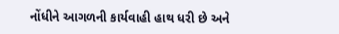નોંધીને આગળની કાર્યવાહી હાથ ધરી છે અને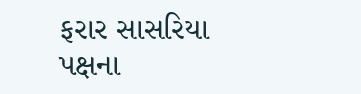ફરાર સાસરિયા પક્ષના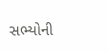સભ્યોની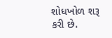શોધખોળ શરૂ કરી છે.